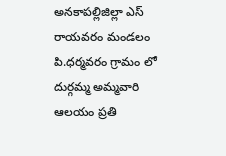అనకాపల్లిజిల్లా ఎస్ రాయవరం మండలం పి.ధర్మవరం గ్రామం లో దుర్గమ్మ అమ్మవారి ఆలయం ప్రతి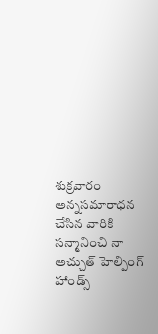శుక్రవారం అన్నసమారాధన చేసిన వారికి సన్మానించి నా అచ్చుత్ హెల్పింగ్ హాండ్స్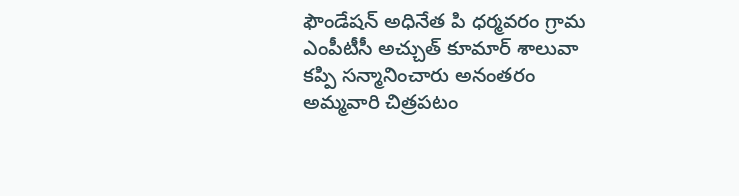ఫౌండేషన్ అధినేత పి ధర్మవరం గ్రామ ఎంపీటీసీ అచ్చుత్ కూమార్ శాలువా కప్పి సన్మానించారు అనంతరం అమ్మవారి చిత్రపటం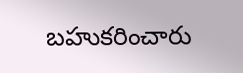బహుకరించారు